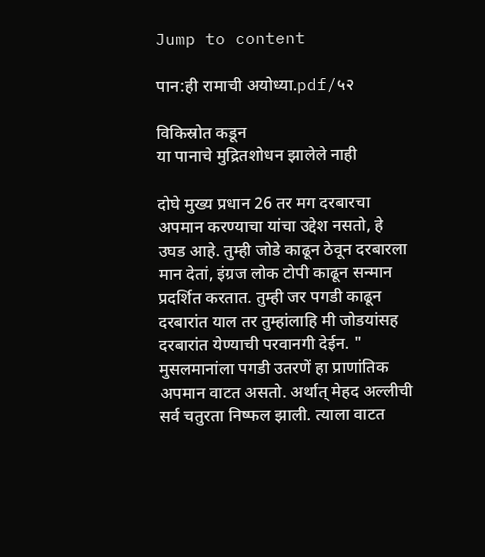Jump to content

पान:ही रामाची अयोध्या.pdf/५२

विकिस्रोत कडून
या पानाचे मुद्रितशोधन झालेले नाही

दोघे मुख्य प्रधान 26 तर मग दरबारचा अपमान करण्याचा यांचा उद्देश नसतो, हे उघड आहे. तुम्ही जोडे काढून ठेवून दरबारला मान देतां, इंग्रज लोक टोपी काढून सन्मान प्रदर्शित करतात. तुम्ही जर पगडी काढून दरबारांत याल तर तुम्हांलाहि मी जोडयांसह दरबारांत येण्याची परवानगी देईन. " मुसलमानांला पगडी उतरणें हा प्राणांतिक अपमान वाटत असतो. अर्थात् मेहद अल्लीची सर्व चतुरता निष्फल झाली. त्याला वाटत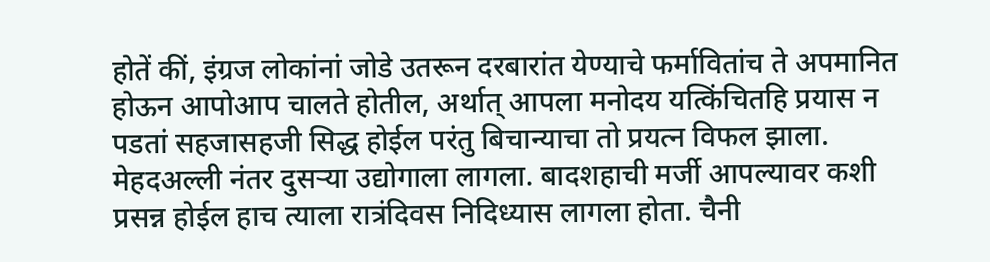होतें कीं, इंग्रज लोकांनां जोडे उतरून दरबारांत येण्याचे फर्मावितांच ते अपमानित होऊन आपोआप चालते होतील, अर्थात् आपला मनोदय यत्किंचितहि प्रयास न पडतां सहजासहजी सिद्ध होईल परंतु बिचान्याचा तो प्रयत्न विफल झाला. मेहदअल्ली नंतर दुसऱ्या उद्योगाला लागला. बादशहाची मर्जी आपल्यावर कशी प्रसन्न होईल हाच त्याला रात्रंदिवस निदिध्यास लागला होता. चैनी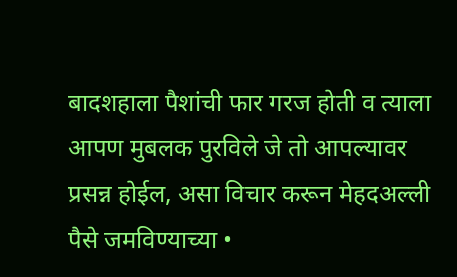बादशहाला पैशांची फार गरज होती व त्याला आपण मुबलक पुरविले जे तो आपल्यावर प्रसन्न होईल, असा विचार करून मेहदअल्ली पैसे जमविण्याच्या •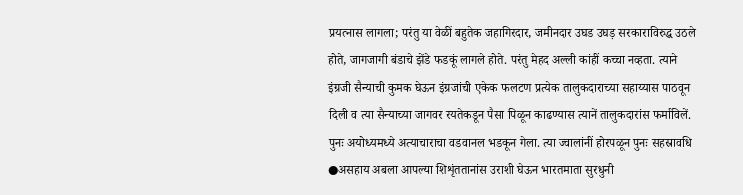प्रयत्नास लागला; परंतु या वेळीं बहुतेक जहागिरदार, जमीनदार उघड उघड़ सरकाराविरुद्ध उठले होते, जागजागी बंडाचे झेंडे फडकूं लागले होते. परंतु मेहद अल्ली कांहीं कच्चा नव्हता. त्याने इंग्रजी सैन्याची कुमक घेऊन इंग्रजांची एकेक फलटण प्रत्येक तालुकदाराच्या सहाय्यास पाठवून दिली व त्या सैन्याच्या जागवर रयतेकडून पैसा पिळून काढण्यास त्यानें तालुकदारांस फर्माविलें. पुनः अयोध्यमध्ये अत्याचाराचा वडवानल भडकून गेला. त्या ज्वालांनीं होरपळून पुनः सहस्रावधि ●असहाय अबला आपल्या शिशृंततानांस उराशी घेऊन भारतमाता सुरधुनी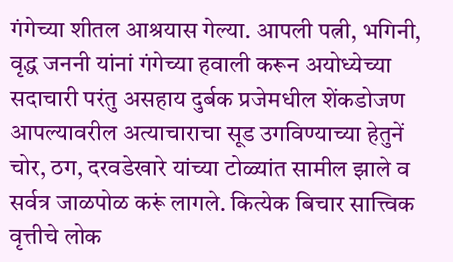गंगेच्या शीतल आश्रयास गेल्या. आपली पत्नी, भगिनी, वृद्ध जननी यांनां गंगेच्या हवाली करून अयोध्येच्या सदाचारी परंतु असहाय दुर्बक प्रजेमधील शेंकडोजण आपल्यावरील अत्याचाराचा सूड उगविण्याच्या हेतुनें चोर, ठग, दरवडेखारे यांच्या टोळ्यांत सामील झाले व सर्वत्र जाळपोळ करूं लागले. कित्येक बिचार सात्त्विक वृत्तीचे लोक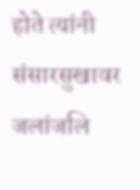होते त्यांनी संसारसुखावर जलांजलि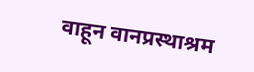वाहून वानप्रस्थाश्रम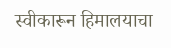स्वीकारून हिमालयाचा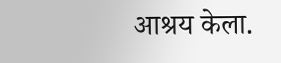आश्रय केला.